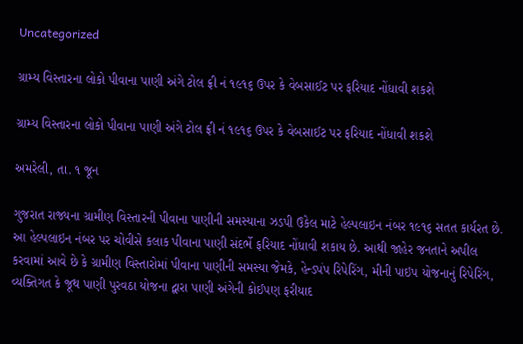Uncategorized

ગ્રામ્ય વિસ્તારના લોકો પીવાના પાણી અંગે ટોલ ફ્રી નં ૧૯૧૬ ઉપર કે વેબસાઈટ પર ફરિયાદ નોંધાવી શકશે

ગ્રામ્ય વિસ્તારના લોકો પીવાના પાણી અંગે ટોલ ફ્રી નં ૧૯૧૬ ઉપર કે વેબસાઈટ પર ફરિયાદ નોંધાવી શકશે

અમરેલી, તા. ૧ જૂન

ગુજરાત રાજ્યના ગ્રામીણ વિસ્તારની પીવાના પાણીની સમસ્યાના ઝડપી ઉકેલ માટે હેલ્પલાઇન નંબર ૧૯૧૬ સતત કાર્યરત છે. આ હેલ્પલાઇન નંબર પર ચોવીસે કલાક પીવાના પાણી સંદર્ભે ફરિયાદ નોંધાવી શકાય છે. આથી જાહેર જનતાને અપીલ કરવામાં આવે છે કે ગ્રામીણ વિસ્તારોમાં પીવાના પાણીની સમસ્યા જેમકે, હેન્ડપંપ રિપેરિંગ, મીની પાઇપ યોજનાનું રિપેરિંગ, વ્યક્તિગત કે જૂથ પાણી પુરવઠા યોજના દ્વારા પાણી અંગેની કોઈપણ ફરીયાદ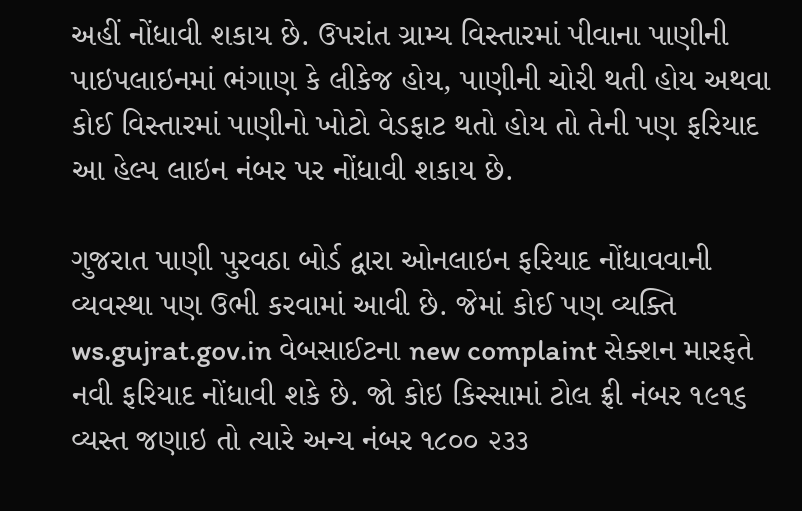અહીં નોંધાવી શકાય છે. ઉપરાંત ગ્રામ્ય વિસ્તારમાં પીવાના પાણીની પાઇપલાઇનમાં ભંગાણ કે લીકેજ હોય, પાણીની ચોરી થતી હોય અથવા કોઈ વિસ્તારમાં પાણીનો ખોટો વેડફાટ થતો હોય તો તેની પણ ફરિયાદ આ હેલ્પ લાઇન નંબર પર નોંધાવી શકાય છે.

ગુજરાત પાણી પુરવઠા બોર્ડ દ્વારા ઓનલાઇન ફરિયાદ નોંધાવવાની વ્યવસ્થા પણ ઉભી કરવામાં આવી છે. જેમાં કોઈ પણ વ્યક્તિ ws.gujrat.gov.in વેબસાઈટના new complaint સેક્શન મારફતે નવી ફરિયાદ નોંધાવી શકે છે. જો કોઇ કિસ્સામાં ટોલ ફ્રી નંબર ૧૯૧૬ વ્યસ્ત જણાઇ તો ત્યારે અન્ય નંબર ૧૮૦૦ ૨૩૩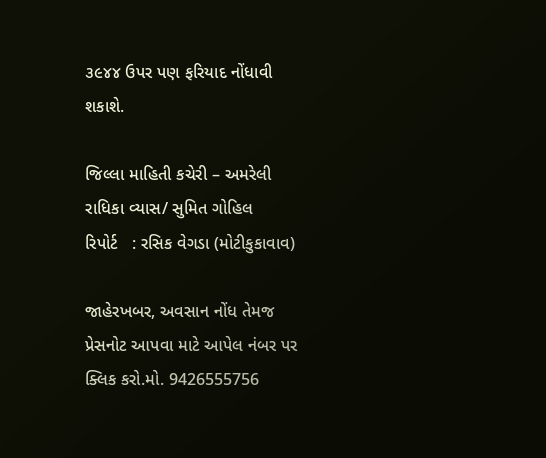૩૯૪૪ ઉપર પણ ફરિયાદ નોંધાવી શકાશે.

જિલ્લા માહિતી કચેરી – અમરેલી
રાધિકા વ્યાસ/ સુમિત ગોહિલ
રિપોર્ટ   : રસિક વેગડા (મોટીકુકાવાવ)

જાહેરખબર, અવસાન નોંધ તેમજ પ્રેસનોટ આપવા માટે આપેલ નંબર પર ક્લિક કરો.મો. 9426555756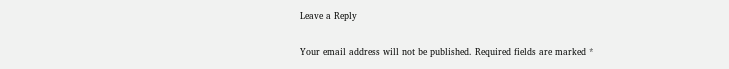Leave a Reply

Your email address will not be published. Required fields are marked *